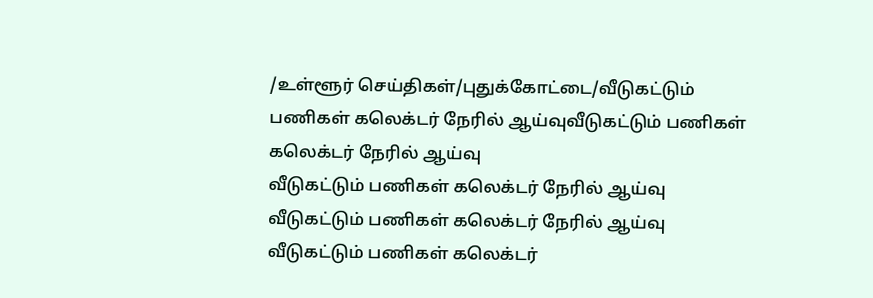/உள்ளூர் செய்திகள்/புதுக்கோட்டை/வீடுகட்டும் பணிகள் கலெக்டர் நேரில் ஆய்வுவீடுகட்டும் பணிகள் கலெக்டர் நேரில் ஆய்வு
வீடுகட்டும் பணிகள் கலெக்டர் நேரில் ஆய்வு
வீடுகட்டும் பணிகள் கலெக்டர் நேரில் ஆய்வு
வீடுகட்டும் பணிகள் கலெக்டர்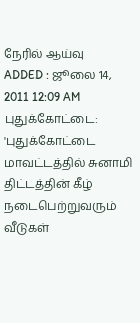நேரில் ஆய்வு
ADDED : ஜூலை 14, 2011 12:09 AM
புதுக்கோட்டை: 'புதுக்கோட்டை மாவட்டத்தில் சுனாமி திட்டத்தின் கீழ் நடைபெற்றுவரும் வீடுகள்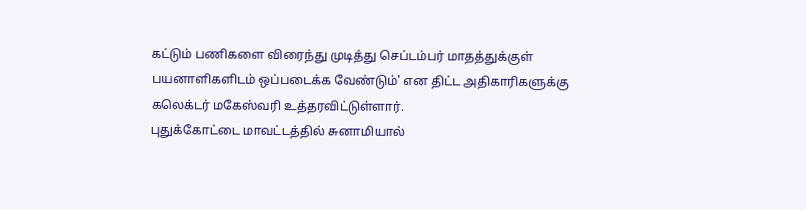கட்டும் பணிகளை விரைந்து முடித்து செப்டம்பர் மாதத்துக்குள் பயனாளிகளிடம் ஒப்படைக்க வேண்டும்' என திட்ட அதிகாரிகளுக்கு கலெக்டர் மகேஸ்வரி உத்தரவிட்டுள்ளார்.
புதுக்கோட்டை மாவட்டத்தில் சுனாமியால்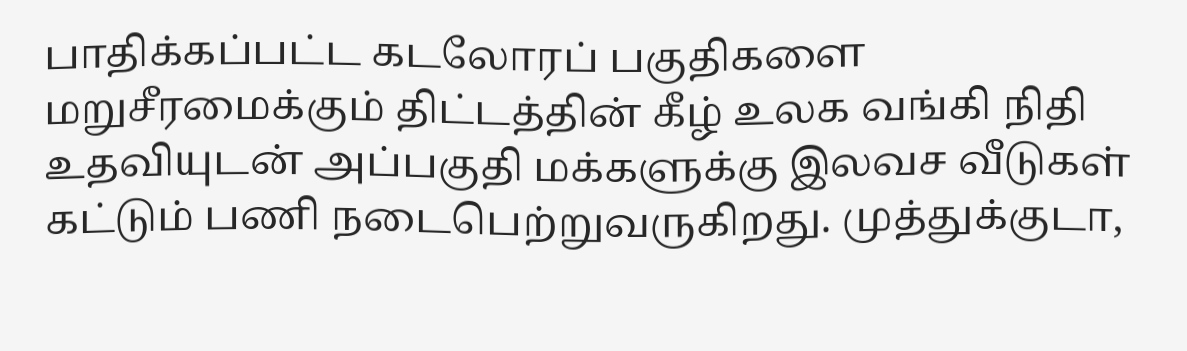பாதிக்கப்பட்ட கடலோரப் பகுதிகளை மறுசீரமைக்கும் திட்டத்தின் கீழ் உலக வங்கி நிதி உதவியுடன் அப்பகுதி மக்களுக்கு இலவச வீடுகள் கட்டும் பணி நடைபெற்றுவருகிறது. முத்துக்குடா,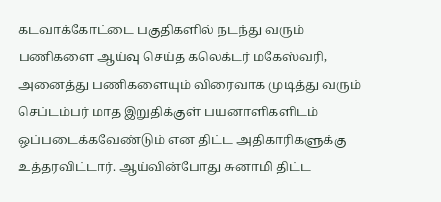கடவாக்கோட்டை பகுதிகளில் நடந்து வரும் பணிகளை ஆய்வு செய்த கலெக்டர் மகேஸ்வரி, அனைத்து பணிகளையும் விரைவாக முடித்து வரும் செப்டம்பர் மாத இறுதிக்குள் பயனாளிகளிடம் ஒப்படைக்கவேண்டும் என திட்ட அதிகாரிகளுக்கு உத்தரவிட்டார். ஆய்வின்போது சுனாமி திட்ட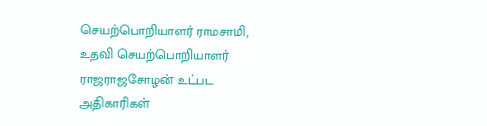செயற்பொறியாளர் ராமசாமி, உதவி செயற்பொறியாளர் ராஜராஜசோழன் உட்பட அதிகாரிகள்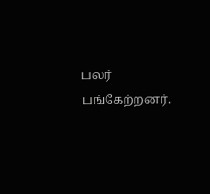பலர் பங்கேற்றனர்.